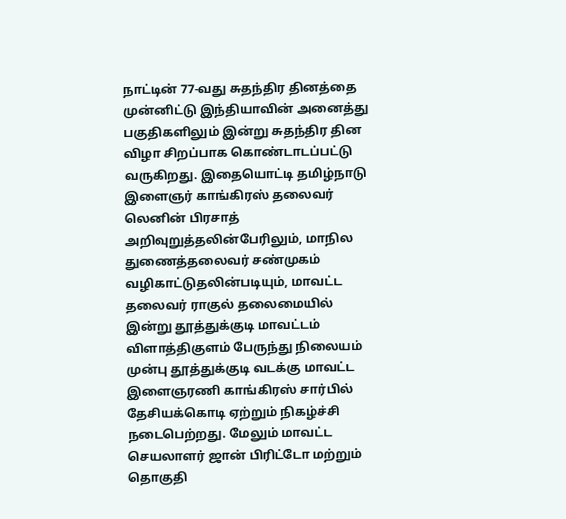நாட்டின் 77-வது சுதந்திர தினத்தை முன்னிட்டு இந்தியாவின் அனைத்து பகுதிகளிலும் இன்று சுதந்திர தின விழா சிறப்பாக கொண்டாடப்பட்டு வருகிறது. இதையொட்டி தமிழ்நாடு இளைஞர் காங்கிரஸ் தலைவர் லெனின் பிரசாத் அறிவுறுத்தலின்பேரிலும், மாநில துணைத்தலைவர் சண்முகம் வழிகாட்டுதலின்படியும், மாவட்ட தலைவர் ராகுல் தலைமையில்
இன்று தூத்துக்குடி மாவட்டம் விளாத்திகுளம் பேருந்து நிலையம் முன்பு தூத்துக்குடி வடக்கு மாவட்ட இளைஞரணி காங்கிரஸ் சார்பில் தேசியக்கொடி ஏற்றும் நிகழ்ச்சி நடைபெற்றது. மேலும் மாவட்ட செயலாளர் ஜான் பிரிட்டோ மற்றும் தொகுதி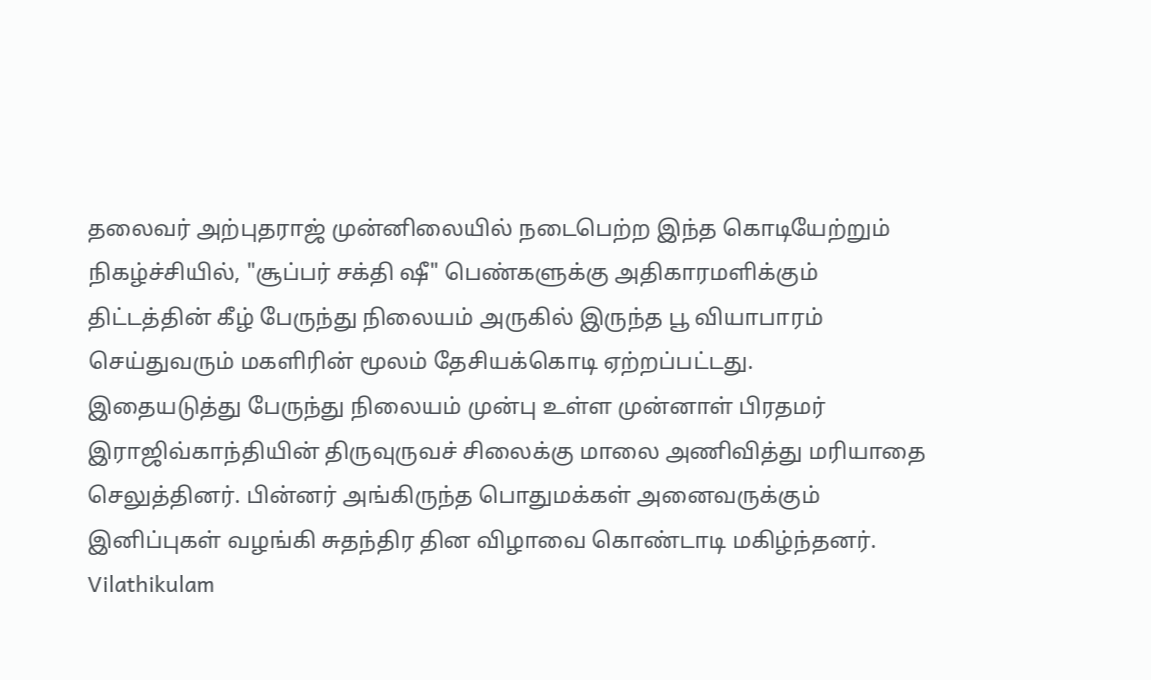தலைவர் அற்புதராஜ் முன்னிலையில் நடைபெற்ற இந்த கொடியேற்றும் நிகழ்ச்சியில், "சூப்பர் சக்தி ஷீ" பெண்களுக்கு அதிகாரமளிக்கும் திட்டத்தின் கீழ் பேருந்து நிலையம் அருகில் இருந்த பூ வியாபாரம் செய்துவரும் மகளிரின் மூலம் தேசியக்கொடி ஏற்றப்பட்டது.
இதையடுத்து பேருந்து நிலையம் முன்பு உள்ள முன்னாள் பிரதமர் இராஜிவ்காந்தியின் திருவுருவச் சிலைக்கு மாலை அணிவித்து மரியாதை செலுத்தினர். பின்னர் அங்கிருந்த பொதுமக்கள் அனைவருக்கும் இனிப்புகள் வழங்கி சுதந்திர தின விழாவை கொண்டாடி மகிழ்ந்தனர்.
Vilathikulam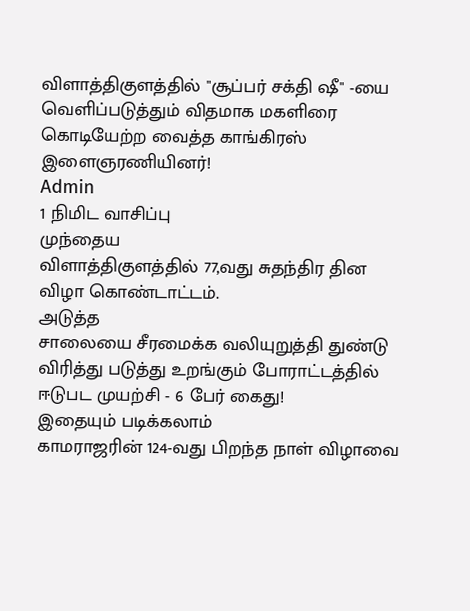விளாத்திகுளத்தில் "சூப்பர் சக்தி ஷீ" -யை வெளிப்படுத்தும் விதமாக மகளிரை கொடியேற்ற வைத்த காங்கிரஸ் இளைஞரணியினர்!
Admin
1 நிமிட வாசிப்பு
முந்தைய
விளாத்திகுளத்தில் 77,வது சுதந்திர தின விழா கொண்டாட்டம்.
அடுத்த
சாலையை சீரமைக்க வலியுறுத்தி துண்டு விரித்து படுத்து உறங்கும் போராட்டத்தில் ஈடுபட முயற்சி - 6 பேர் கைது!
இதையும் படிக்கலாம்
காமராஜரின் 124-வது பிறந்த நாள் விழாவை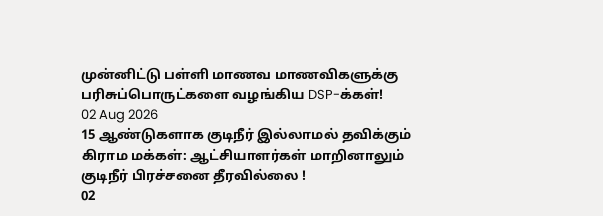முன்னிட்டு பள்ளி மாணவ மாணவிகளுக்கு பரிசுப்பொருட்களை வழங்கிய DSP-க்கள்!
02 Aug 2026
15 ஆண்டுகளாக குடிநீர் இல்லாமல் தவிக்கும் கிராம மக்கள்: ஆட்சியாளர்கள் மாறினாலும் குடிநீர் பிரச்சனை தீரவில்லை !
02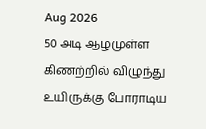Aug 2026
50 அடி ஆழமுள்ள கிணற்றில் விழுந்து உயிருக்கு போராடிய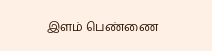இளம் பெண்ணை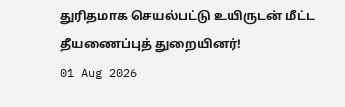துரிதமாக செயல்பட்டு உயிருடன் மீட்ட தீயணைப்புத் துறையினர்!
01 Aug 2026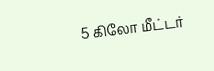5 கிலோ மீட்டர்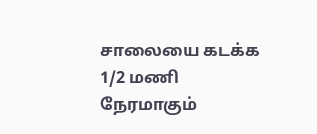சாலையை கடக்க 1/2 மணி நேரமாகும்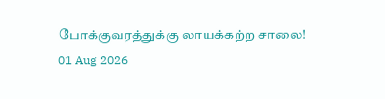போக்குவரத்துக்கு லாயக்கற்ற சாலை!
01 Aug 2026